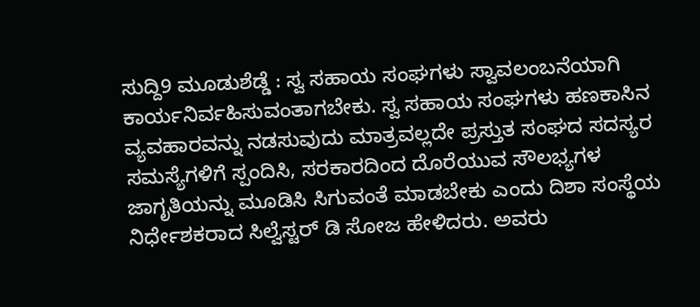ಸುದ್ದಿ9 ಮೂಡುಶೆಡ್ಡೆ : ಸ್ವ ಸಹಾಯ ಸಂಘಗಳು ಸ್ವಾವಲಂಬನೆಯಾಗಿ ಕಾರ್ಯನಿರ್ವಹಿಸುವಂತಾಗಬೇಕು. ಸ್ವ ಸಹಾಯ ಸಂಘಗಳು ಹಣಕಾಸಿನ ವ್ಯವಹಾರವನ್ನು ನಡಸುವುದು ಮಾತ್ರವಲ್ಲದೇ ಪ್ರಸ್ತುತ ಸಂಘದ ಸದಸ್ಯರ ಸಮಸ್ಯೆಗಳಿಗೆ ಸ್ಪಂದಿಸಿ, ಸರಕಾರದಿಂದ ದೊರೆಯುವ ಸೌಲಭ್ಯಗಳ ಜಾಗೃತಿಯನ್ನು ಮೂಡಿಸಿ ಸಿಗುವಂತೆ ಮಾಡಬೇಕು ಎಂದು ದಿಶಾ ಸಂಸ್ಥೆಯ ನಿರ್ಧೇಶಕರಾದ ಸಿಲ್ವೆಸ್ಟರ್ ಡಿ ಸೋಜ ಹೇಳಿದರು. ಅವರು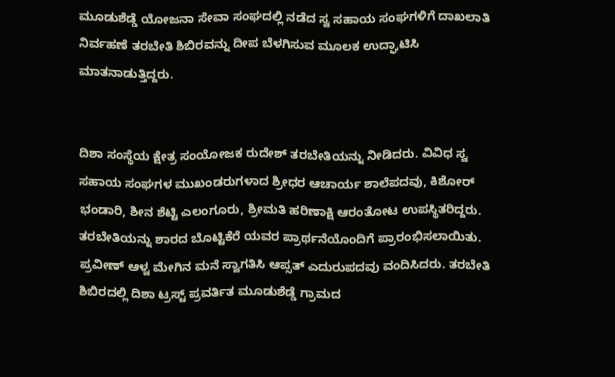ಮೂಡುಶೆಡ್ಡೆ ಯೋಜನಾ ಸೇವಾ ಸಂಘದಲ್ಲಿ ನಡೆದ ಸ್ವ ಸಹಾಯ ಸಂಘಗಳಿಗೆ ದಾಖಲಾತಿ ನಿರ್ವಹಣೆ ತರಬೇತಿ ಶಿಬಿರವನ್ನು ದೀಪ ಬೆಳಗಿಸುವ ಮೂಲಕ ಉದ್ಘಾಟಿಸಿ ಮಾತನಾಡುತ್ತಿದ್ದರು.


ದಿಶಾ ಸಂಸ್ಥೆಯ ಕ್ಷೇತ್ರ ಸಂಯೋಜಕ ರುದೇಶ್ ತರಬೇತಿಯನ್ನು ನೀಡಿದರು. ವಿವಿಧ ಸ್ವ ಸಹಾಯ ಸಂಘಗಳ ಮುಖಂಡರುಗಳಾದ ಶ್ರೀಧರ ಆಚಾರ್ಯ ಶಾಲೆಪದವು, ಕಿಶೋರ್ ಭಂಡಾರಿ, ಶೀನ ಶೆಟ್ಟಿ ಎಲಂಗೂರು, ಶ್ರೀಮತಿ ಹರಿಣಾಕ್ಷಿ ಆರಂತೋಟ ಉಪಸ್ಥಿತರಿದ್ದರು. ತರಬೇತಿಯನ್ನು ಶಾರದ ಬೊಟ್ಟಿಕೆರೆ ಯವರ ಪ್ರಾರ್ಥನೆಯೊಂದಿಗೆ ಪ್ರಾರಂಭಿಸಲಾಯಿತು. ಪ್ರವೀಣ್ ಆಳ್ವ ಮೇಗಿನ ಮನೆ ಸ್ವಾಗತಿಸಿ ಆಪ್ಸತ್ ಎದುರುಪದವು ವಂದಿಸಿದರು. ತರಬೇತಿ ಶಿಬಿರದಲ್ಲಿ ದಿಶಾ ಟ್ರಸ್ಟ್ ಪ್ರವರ್ತಿತ ಮೂಡುಶೆಡ್ಡೆ ಗ್ರಾಮದ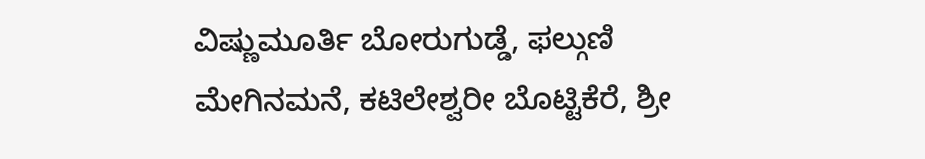ವಿಷ್ಣುಮೂರ್ತಿ ಬೋರುಗುಡ್ಡೆ, ಫಲ್ಗುಣಿ ಮೇಗಿನಮನೆ, ಕಟಿಲೇಶ್ವರೀ ಬೊಟ್ಟಿಕೆರೆ, ಶ್ರೀ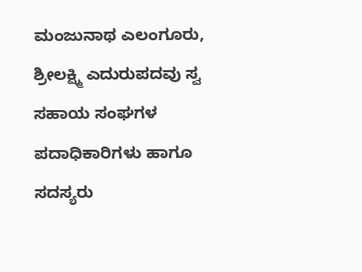ಮಂಜುನಾಥ ಎಲಂಗೂರು, ಶ್ರೀಲಕ್ಷ್ಮಿ ಎದುರುಪದವು ಸ್ವ ಸಹಾಯ ಸಂಘಗಳ ಪದಾಧಿಕಾರಿಗಳು ಹಾಗೂ ಸದಸ್ಯರು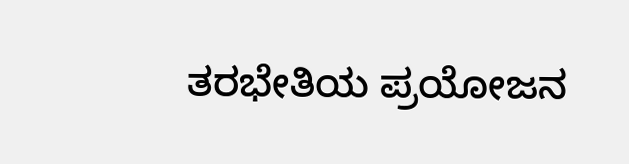ತರಭೇತಿಯ ಪ್ರಯೋಜನ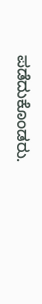ಪಡೆದುಕೊಂಡರು.